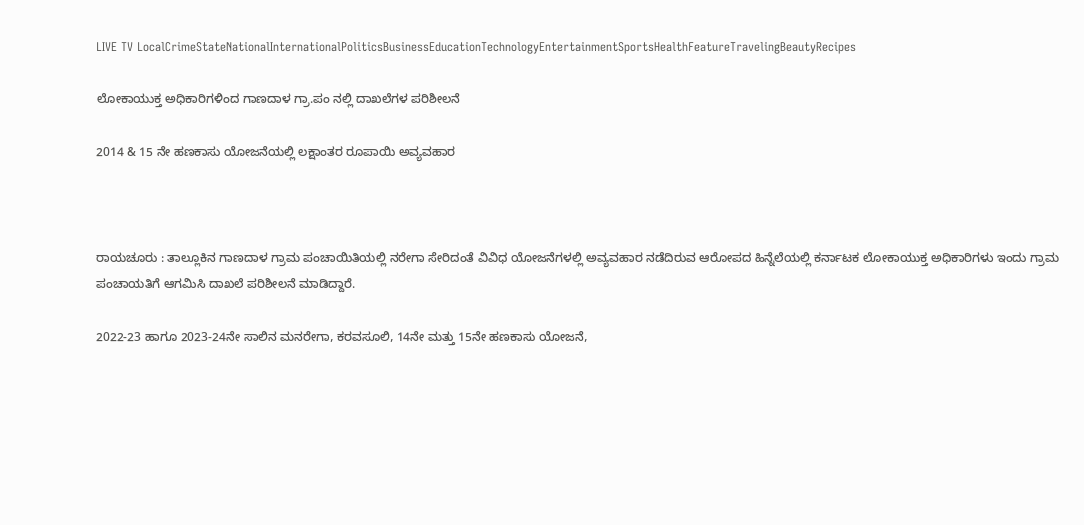LIVE TV LocalCrimeStateNationalInternationalPoliticsBusinessEducationTechnologyEntertainmentSportsHealthFeatureTravelingBeautyRecipes

ಲೋಕಾಯುಕ್ತ ಅಧಿಕಾರಿಗಳಿಂದ ಗಾಣದಾಳ ಗ್ರಾ.ಪಂ ನಲ್ಲಿ ದಾಖಲೆಗಳ ಪರಿಶೀಲನೆ

2014 & 15 ನೇ ಹಣಕಾಸು ಯೋಜನೆಯಲ್ಲಿ ಲಕ್ಷಾಂತರ ರೂಪಾಯಿ ಅವ್ಯವಹಾರ



ರಾಯಚೂರು : ತಾಲ್ಲೂಕಿನ ಗಾಣದಾಳ ಗ್ರಾಮ ಪಂಚಾಯಿತಿಯಲ್ಲಿ ನರೇಗಾ ಸೇರಿದಂತೆ ವಿವಿಧ ಯೋಜನೆಗಳಲ್ಲಿ ಅವ್ಯವಹಾರ ನಡೆದಿರುವ ಆರೋಪದ ಹಿನ್ನೆಲೆಯಲ್ಲಿ ಕರ್ನಾಟಕ ಲೋಕಾಯುಕ್ತ ಅಧಿಕಾರಿಗಳು ಇಂದು ಗ್ರಾಮ ಪಂಚಾಯತಿಗೆ ಆಗಮಿಸಿ ದಾಖಲೆ ಪರಿಶೀಲನೆ ಮಾಡಿದ್ದಾರೆ.

2022-23 ಹಾಗೂ 2023-24ನೇ ಸಾಲಿನ ಮನರೇಗಾ, ಕರವಸೂಲಿ, 14ನೇ ಮತ್ತು 15ನೇ ಹಣಕಾಸು ಯೋಜನೆ,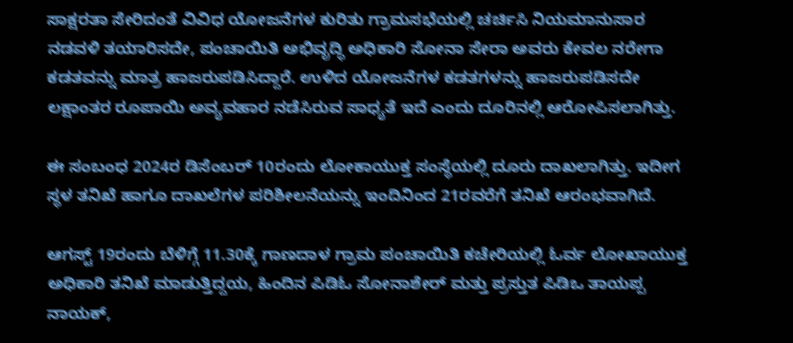ಸಾಕ್ಷರತಾ ಸೇರಿದಂತೆ ವಿವಿಧ ಯೋಜನೆಗಳ ಕುರಿತು ಗ್ರಾಮಸಭೆಯಲ್ಲಿ ಚರ್ಚಿಸಿ ನಿಯಮಾನುಸಾರ ನಡವಳಿ ತಯಾರಿಸದೇ, ಪಂಚಾಯಿತಿ ಅಭಿವೃದ್ಧಿ ಅಧಿಕಾರಿ ಸೋನಾ ಸೇರಾ ಅವರು ಕೇವಲ ನರೇಗಾ ಕಡತವನ್ನು ಮಾತ್ರ ಹಾಜರುಪಡಿಸಿದ್ದಾರೆ. ಉಳಿದ ಯೋಜನೆಗಳ ಕಡತಗಳನ್ನು ಹಾಜರುಪಡಿಸದೇ ಲಕ್ಷಾಂತರ ರೂಪಾಯಿ ಅವ್ಯವಹಾರ ನಡೆಸಿರುವ ಸಾಧ್ಯತೆ ಇದೆ ಎಂದು ದೂರಿನಲ್ಲಿ ಆರೋಪಿಸಲಾಗಿತ್ತು.

ಈ ಸಂಬಂಧ 2024ರ ಡಿಸೆಂಬರ್ 10ರಂದು ಲೋಕಾಯುಕ್ತ ಸಂಸ್ಥೆಯಲ್ಲಿ ದೂರು ದಾಖಲಾಗಿತ್ತು. ಇದೀಗ ಸ್ಥಳ ತನಿಖೆ ಹಾಗೂ ದಾಖಲೆಗಳ ಪರಿಶೀಲನೆಯನ್ನು ಇಂದಿನಿಂದ 21ರವರೆಗೆ ತನಿಖೆ ಆರಂಭವಾಗಿದೆ.

ಆಗಸ್ಟ್ 19ರಂದು ಬೆಳಿಗ್ಗೆ 11.30ಕ್ಕೆ ಗಾಣದಾಳ ಗ್ರಾಮ ಪಂಚಾಯಿತಿ ಕಚೇರಿಯಲ್ಲಿ ಓರ್ವ ಲೋಖಾಯುಕ್ತ ಅಧಿಕಾರಿ ತನಿಖೆ ಮಾಡುತ್ತಿದ್ದಯ, ಹಿಂದಿನ ಪಿಡಿಓ ಸೋನಾಶೇರ್ ಮತ್ತು ಪ್ರಸ್ತುತ ಪಿಡಿಒ ತಾಯಪ್ಪ ನಾಯಕ್,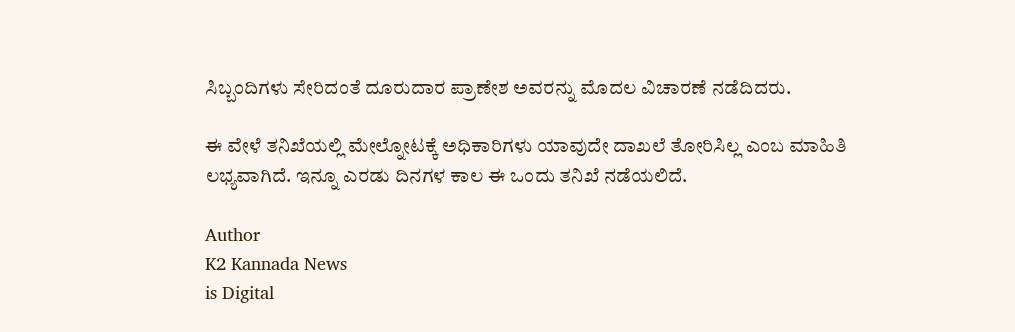ಸಿಬ್ಬಂದಿಗಳು ಸೇರಿದಂತೆ ದೂರುದಾರ ಪ್ರಾಣೇಶ ಅವರನ್ನು ಮೊದಲ ವಿಚಾರಣೆ ನಡೆದಿದರು.

ಈ ವೇಳೆ ತನಿಖೆಯಲ್ಲಿ ಮೇಲ್ನೋಟಕ್ಕೆ ಅಧಿಕಾರಿಗಳು ಯಾವುದೇ ದಾಖಲೆ ತೋರಿಸಿಲ್ಲ ಎಂಬ ಮಾಹಿತಿ ಲಭ್ಯವಾಗಿದೆ. ಇನ್ನೂ ಎರಡು ದಿನಗಳ ಕಾಲ ಈ ಒಂದು ತನಿಖೆ ನಡೆಯಲಿದೆ.

Author
K2 Kannada News
is Digital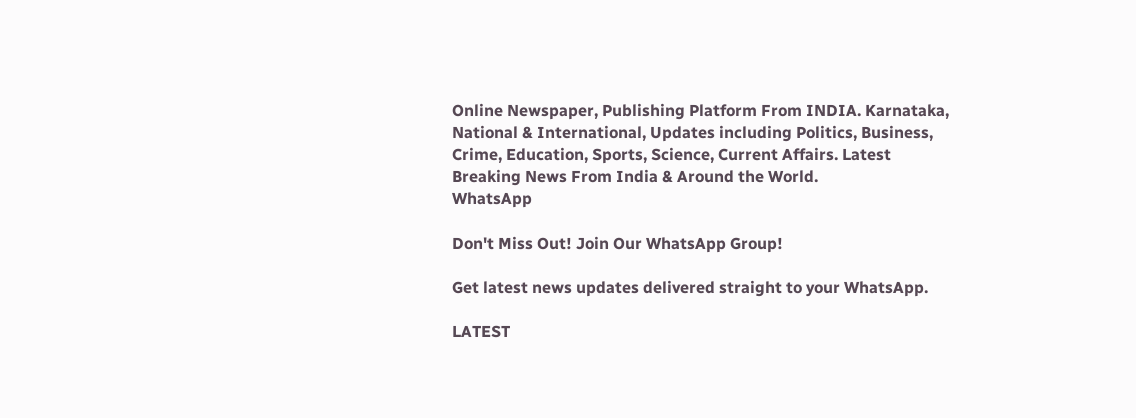Online Newspaper, Publishing Platform From INDIA. Karnataka, National & International, Updates including Politics, Business, Crime, Education, Sports, Science, Current Affairs. Latest Breaking News From India & Around the World.
WhatsApp

Don't Miss Out! Join Our WhatsApp Group!

Get latest news updates delivered straight to your WhatsApp.

LATEST